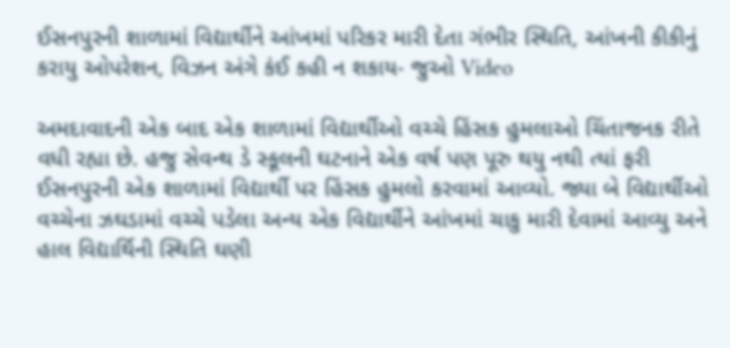ઈસનપુરની શાળામાં વિદ્યાર્થીને આંખમાં પરિકર મારી દેતા ગંભીર સ્થિતિ, આંખની કીકીનું કરાયુ ઓપરેશન, વિઝન અંગે કંઈ કહી ન શકાય- જુઓ Video

અમદાવાદની એક બાદ એક શાળામાં વિદ્યાર્થીઓ વચ્ચે હિંસક હુમલાઓ ચિંતાજનક રીતે વધી રહ્યા છે. હજુ સેવન્થ ડે સ્કૂલની ઘટનાને એક વર્ષ પણ પૂરુ થયુ નથી ત્યાં ફરી ઈસનપુરની એક શાળામાં વિદ્યાર્થી પર હિંસક હુમલો કરવામાં આવ્યો. જ્યા બે વિદ્યાર્થીઓ વચ્ચેના ઝઘડામાં વચ્ચે પડેલા અન્ય એક વિદ્યાર્થીને આંખમાં ચાકુ મારી દેવામાં આવ્યુ અને હાલ વિદ્યાર્થિની સ્થિતિ ઘણી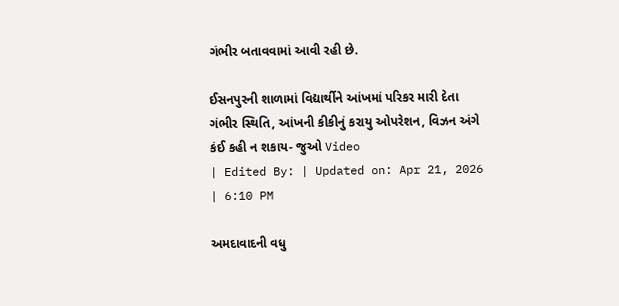ગંભીર બતાવવામાં આવી રહી છે.

ઈસનપુરની શાળામાં વિદ્યાર્થીને આંખમાં પરિકર મારી દેતા ગંભીર સ્થિતિ, આંખની કીકીનું કરાયુ ઓપરેશન, વિઝન અંગે કંઈ કહી ન શકાય- જુઓ Video
| Edited By: | Updated on: Apr 21, 2026 | 6:10 PM

અમદાવાદની વધુ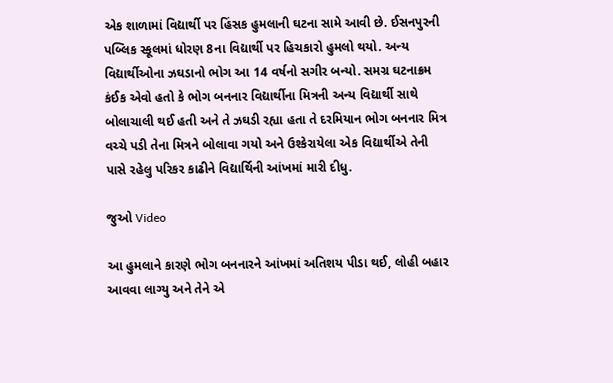એક શાળામાં વિદ્યાર્થી પર હિંસક હુમલાની ઘટના સામે આવી છે. ઈસનપુરની પબ્લિક સ્કૂલમાં ધોરણ 8ના વિદ્યાર્થી પર હિચકારો હુમલો થયો. અન્ય વિદ્યાર્થીઓના ઝઘડાનો ભોગ આ 14 વર્ષનો સગીર બન્યો. સમગ્ર ઘટનાક્રમ કંઈક એવો હતો કે ભોગ બનનાર વિદ્યાર્થીના મિત્રની અન્ય વિદ્યાર્થી સાથે બોલાચાલી થઈ હતી અને તે ઝઘડી રહ્યા હતા તે દરમિયાન ભોગ બનનાર મિત્ર વચ્ચે પડી તેના મિત્રને બોલાવા ગયો અને ઉશ્કેરાયેલા એક વિદ્યાર્થીએ તેની પાસે રહેલુ પરિકર કાઢીને વિદ્યાર્થિની આંખમાં મારી દીધુ.

જુઓ Video

આ હુમલાને કારણે ભોગ બનનારને આંખમાં અતિશય પીડા થઈ, લોહી બહાર આવવા લાગ્યુ અને તેને એ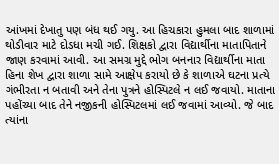આંખમાં દેખાતુ પણ બંધ થઈ ગયુ. આ હિચકારા હુમલા બાદ શાળામાં થોડીવાર માટે દોડધા મચી ગઈ. શિક્ષકો દ્વારા વિદ્યાર્થીના માતાપિતાને જાણ કરવામાં આવી. આ સમગ્ર મુદ્દે ભોગ બનનાર વિદ્યાર્થીના માતા હિના શેખ દ્વારા શાળા સામે આક્ષેપ કરાયો છે કે શાળાએ ઘટના પ્રત્યે ગંભીરતા ન બતાવી અને તેના પુત્રને હોસ્પિટલે ન લઈ જવાયો. માતાના પહોંચ્યા બાદ તેને નજીકની હોસ્પિટલમાં લઈ જવામાં આવ્યો. જે બાદ ત્યાંના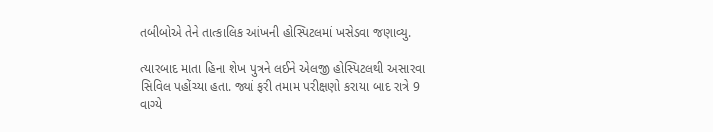તબીબોએ તેને તાત્કાલિક આંખની હોસ્પિટલમાં ખસેડવા જણાવ્યુ.

ત્યારબાદ માતા હિના શેખ પુત્રને લઈને એલજી હોસ્પિટલથી અસારવા સિવિલ પહોંચ્યા હતા. જ્યાં ફરી તમામ પરીક્ષણો કરાયા બાદ રાત્રે 9 વાગ્યે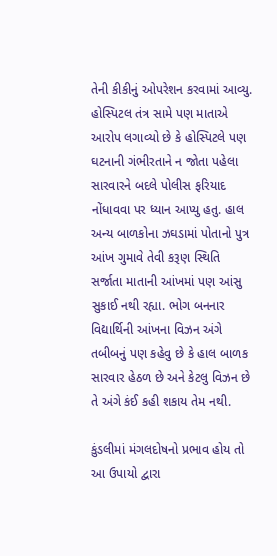તેની કીકીનું ઓપરેશન કરવામાં આવ્યુ. હોસ્પિટલ તંત્ર સામે પણ માતાએ આરોપ લગાવ્યો છે કે હોસ્પિટલે પણ ઘટનાની ગંભીરતાને ન જોતા પહેલા સારવારને બદલે પોલીસ ફરિયાદ નોંધાવવા પર ધ્યાન આપ્યુ હતુ. હાલ અન્ય બાળકોના ઝઘડામાં પોતાનો પુત્ર આંખ ગુમાવે તેવી કરૂણ સ્થિતિ સર્જાતા માતાની આંખમાં પણ આંસુ સુકાઈ નથી રહ્યા. ભોગ બનનાર વિદ્યાર્થિની આંખના વિઝન અંગે તબીબનું પણ કહેવુ છે કે હાલ બાળક સારવાર હેઠળ છે અને કેટલુ વિઝન છે તે અંગે કંઈ કહી શકાય તેમ નથી.

કુંડલીમાં મંગલદોષનો પ્રભાવ હોય તો આ ઉપાયો દ્વારા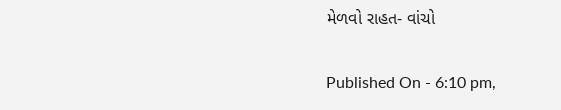મેળવો રાહત- વાંચો

Published On - 6:10 pm,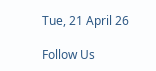Tue, 21 April 26

Follow Us